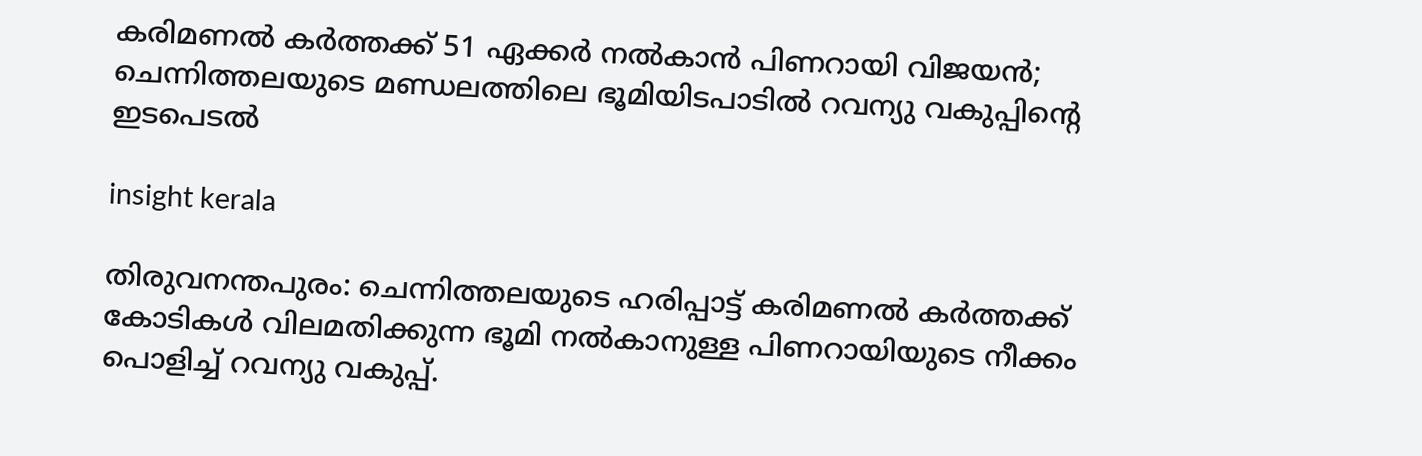കരിമണല്‍ കര്‍ത്തക്ക് 51 ഏക്കര്‍ നല്‍കാന്‍ പിണറായി വിജയന്‍; ചെന്നിത്തലയുടെ മണ്ഡലത്തിലെ ഭൂമിയിടപാടില്‍ റവന്യു വകുപ്പിന്റെ ഇടപെടല്‍

insight kerala

തിരുവനന്തപുരം: ചെന്നിത്തലയുടെ ഹരിപ്പാട്ട് കരിമണല്‍ കര്‍ത്തക്ക് കോടികള്‍ വിലമതിക്കുന്ന ഭൂമി നല്‍കാനുള്ള പിണറായിയുടെ നീക്കം പൊളിച്ച് റവന്യു വകുപ്പ്.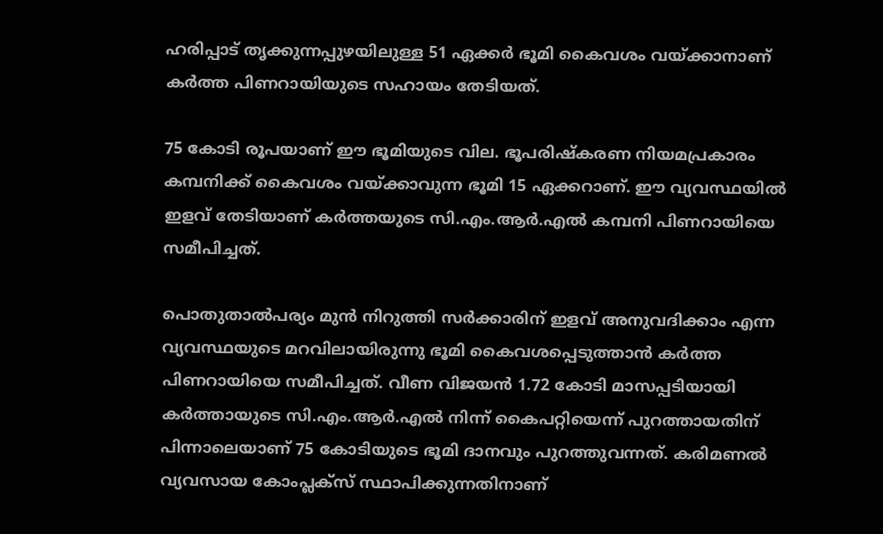ഹരിപ്പാട് തൃക്കുന്നപ്പുഴയിലുള്ള 51 ഏക്കര്‍ ഭൂമി കൈവശം വയ്ക്കാനാണ് കര്‍ത്ത പിണറായിയുടെ സഹായം തേടിയത്.

75 കോടി രൂപയാണ് ഈ ഭൂമിയുടെ വില. ഭൂപരിഷ്‌കരണ നിയമപ്രകാരം കമ്പനിക്ക് കൈവശം വയ്ക്കാവുന്ന ഭൂമി 15 ഏക്കറാണ്. ഈ വ്യവസ്ഥയില്‍ ഇളവ് തേടിയാണ് കര്‍ത്തയുടെ സി.എം.ആര്‍.എല്‍ കമ്പനി പിണറായിയെ സമീപിച്ചത്.

പൊതുതാല്‍പര്യം മുന്‍ നിറുത്തി സര്‍ക്കാരിന് ഇളവ് അനുവദിക്കാം എന്ന വ്യവസ്ഥയുടെ മറവിലായിരുന്നു ഭൂമി കൈവശപ്പെടുത്താന്‍ കര്‍ത്ത പിണറായിയെ സമീപിച്ചത്. വീണ വിജയന്‍ 1.72 കോടി മാസപ്പടിയായി കര്‍ത്തായുടെ സി.എം.ആര്‍.എല്‍ നിന്ന് കൈപറ്റിയെന്ന് പുറത്തായതിന് പിന്നാലെയാണ് 75 കോടിയുടെ ഭൂമി ദാനവും പുറത്തുവന്നത്. കരിമണല്‍ വ്യവസായ കോംപ്ലക്‌സ് സ്ഥാപിക്കുന്നതിനാണ്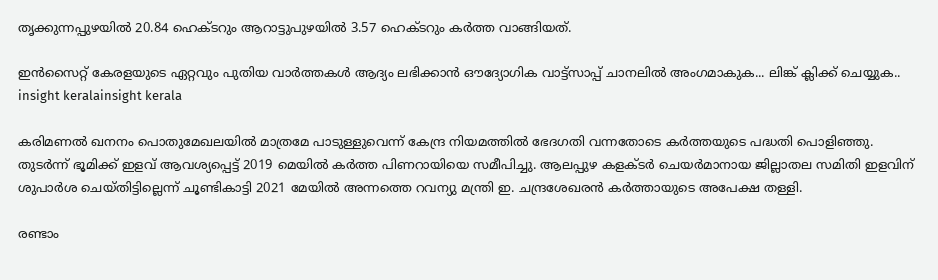തൃക്കുന്നപ്പുഴയില്‍ 20.84 ഹെക്ടറും ആറാട്ടുപുഴയില്‍ 3.57 ഹെക്ടറും കര്‍ത്ത വാങ്ങിയത്.

ഇൻസൈറ്റ് കേരളയുടെ ഏറ്റവും പുതിയ വാർത്തകൾ ആദ്യം ലഭിക്കാൻ ഔദ്യോഗിക വാട്ട്‌സാപ്പ് ചാനലിൽ അംഗമാകുക... ലിങ്ക് ക്ലിക്ക് ചെയ്യുക..
insight keralainsight kerala

കരിമണല്‍ ഖനനം പൊതുമേഖലയില്‍ മാത്രമേ പാടുള്ളുവെന്ന് കേന്ദ്ര നിയമത്തില്‍ ഭേദഗതി വന്നതോടെ കര്‍ത്തയുടെ പദ്ധതി പൊളിഞ്ഞു. തുടര്‍ന്ന് ഭൂമിക്ക് ഇളവ് ആവശ്യപ്പെട്ട് 2019 മെയില്‍ കര്‍ത്ത പിണറായിയെ സമീപിച്ചു. ആലപ്പുഴ കളക്ടര്‍ ചെയര്‍മാനായ ജില്ലാതല സമിതി ഇളവിന് ശുപാര്‍ശ ചെയ്തിട്ടില്ലെന്ന് ചൂണ്ടികാട്ടി 2021 മേയില്‍ അന്നത്തെ റവന്യു മന്ത്രി ഇ. ചന്ദ്രശേഖരന്‍ കര്‍ത്തായുടെ അപേക്ഷ തള്ളി.

രണ്ടാം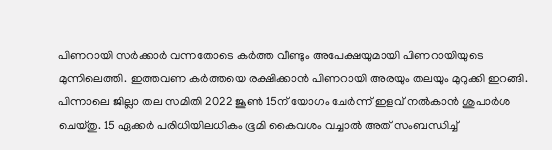പിണറായി സര്‍ക്കാര്‍ വന്നതോടെ കര്‍ത്ത വീണ്ടും അപേക്ഷയുമായി പിണറായിയുടെ മുന്നിലെത്തി. ഇത്തവണ കര്‍ത്തയെ രക്ഷിക്കാന്‍ പിണറായി അരയും തലയും മുറുക്കി ഇറങ്ങി. പിന്നാലെ ജില്ലാ തല സമിതി 2022 ജൂണ്‍ 15ന് യോഗം ചേര്‍ന്ന് ഇളവ് നല്‍കാന്‍ ശുപാര്‍ശ ചെയ്തു. 15 ഏക്കര്‍ പരിധിയിലധികം ഭൂമി കൈവശം വച്ചാല്‍ അത് സംബന്ധിച്ച്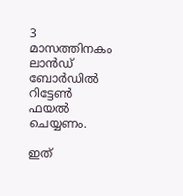3 മാസത്തിനകം ലാന്‍ഡ് ബോര്‍ഡില്‍ റിട്ടേണ്‍ ഫയല്‍ ചെയ്യണം.

ഇത്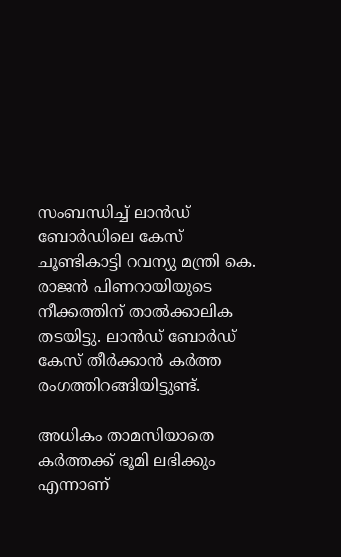സംബന്ധിച്ച് ലാന്‍ഡ് ബോര്‍ഡിലെ കേസ് ചൂണ്ടികാട്ടി റവന്യു മന്ത്രി കെ. രാജന്‍ പിണറായിയുടെ നീക്കത്തിന് താല്‍ക്കാലിക തടയിട്ടു. ലാന്‍ഡ് ബോര്‍ഡ് കേസ് തീര്‍ക്കാന്‍ കര്‍ത്ത രംഗത്തിറങ്ങിയിട്ടുണ്ട്.

അധികം താമസിയാതെ കര്‍ത്തക്ക് ഭൂമി ലഭിക്കും എന്നാണ്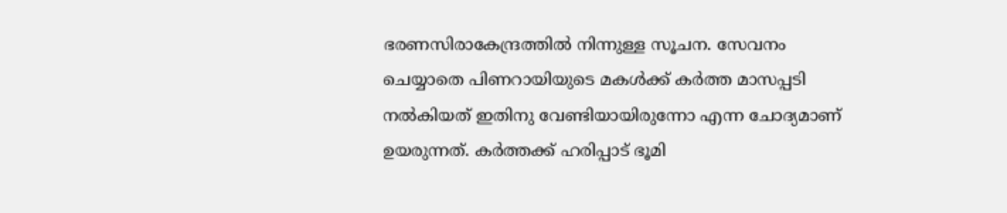ഭരണസിരാകേന്ദ്രത്തില്‍ നിന്നുള്ള സൂചന. സേവനം ചെയ്യാതെ പിണറായിയുടെ മകള്‍ക്ക് കര്‍ത്ത മാസപ്പടി നല്‍കിയത് ഇതിനു വേണ്ടിയായിരുന്നോ എന്ന ചോദ്യമാണ് ഉയരുന്നത്. കര്‍ത്തക്ക് ഹരിപ്പാട് ഭൂമി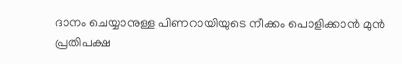ദാനം ചെയ്യാനുള്ള പിണറായിയുടെ നീക്കം പൊളിക്കാന്‍ മുന്‍ പ്രതിപക്ഷ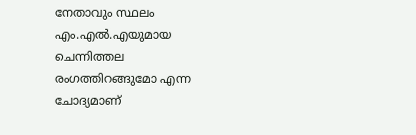നേതാവും സ്ഥലം എം.എല്‍.എയുമായ ചെന്നിത്തല രംഗത്തിറങ്ങുമോ എന്ന ചോദ്യമാണ്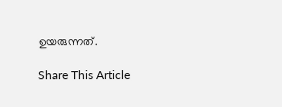ഉയരുന്നത്.

Share This Article